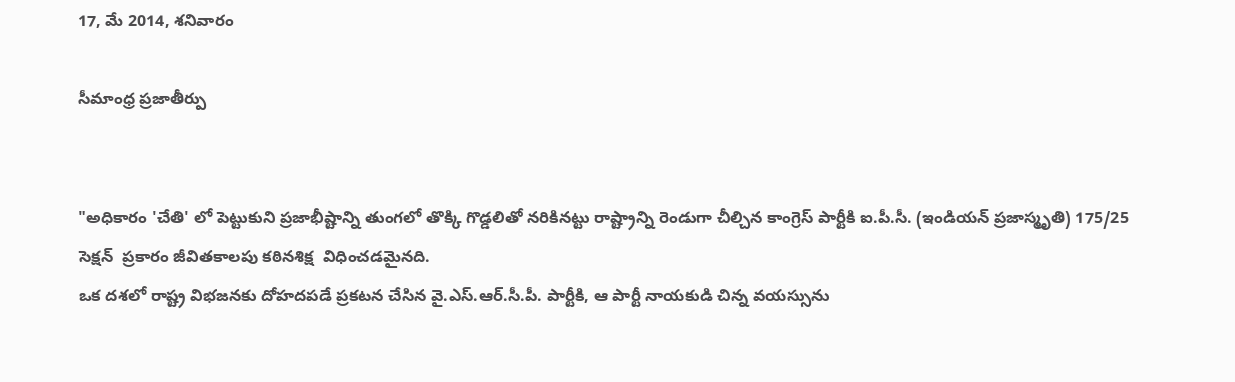17, మే 2014, శనివారం

సీమాంధ్ర ప్రజాతీర్పు


"అధికారం 'చేతి' లో పెట్టుకుని ప్రజాభీష్టాన్ని తుంగలో తొక్కి గొడ్డలితో నరికినట్టు రాష్ట్రాన్ని రెండుగా చీల్చిన కాంగ్రెస్ పార్టీకి ఐ.పీ.సీ. (ఇండియన్ ప్రజాస్మృతి) 175/25 సెక్షన్  ప్రకారం జీవితకాలపు కఠినశిక్ష  విధించడమైనది.
ఒక దశలో రాష్ట్ర విభజనకు దోహదపడే ప్రకటన చేసిన వై.ఎస్.ఆర్.సీ.పీ. పార్టీకి, ఆ పార్టీ నాయకుడి చిన్న వయస్సును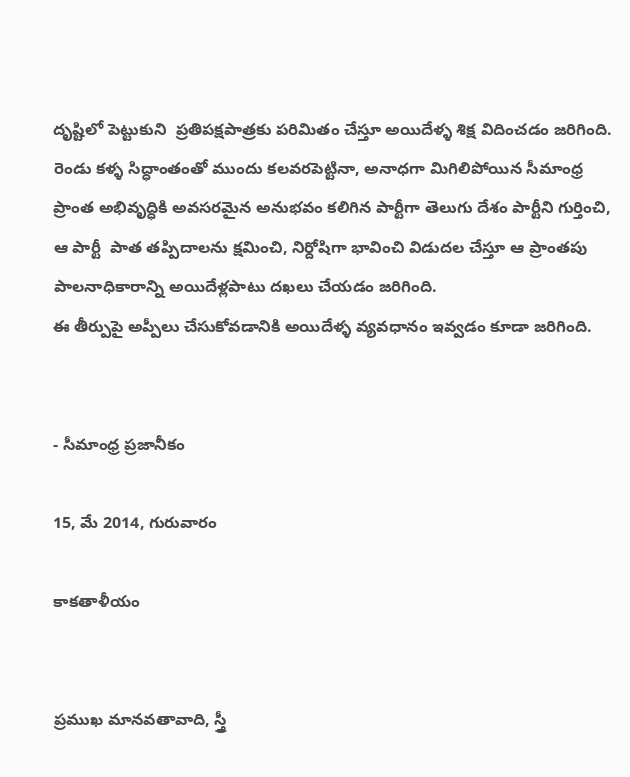దృష్టిలో పెట్టుకుని  ప్రతిపక్షపాత్రకు పరిమితం చేస్తూ అయిదేళ్ళ శిక్ష విదించడం జరిగింది.
రెండు కళ్ళ సిద్ధాంతంతో ముందు కలవరపెట్టినా, అనాధగా మిగిలిపోయిన సీమాంధ్ర ప్రాంత అభివృద్ధికి అవసరమైన అనుభవం కలిగిన పార్టీగా తెలుగు దేశం పార్టీని గుర్తించి, ఆ పార్టీ  పాత తప్పిదాలను క్షమించి, నిర్దోషిగా భావించి విడుదల చేస్తూ ఆ ప్రాంతపు పాలనాధికారాన్ని అయిదేళ్లపాటు దఖలు చేయడం జరిగింది.
ఈ తీర్పుపై అప్పీలు చేసుకోవడానికి అయిదేళ్ళ వ్యవధానం ఇవ్వడం కూడా జరిగింది.


- సీమాంధ్ర ప్రజానీకం

15, మే 2014, గురువారం

కాకతాళీయం


ప్రముఖ మానవతావాది, స్త్రీ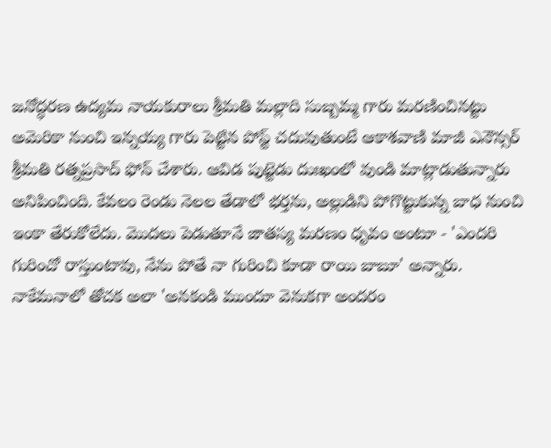జనోద్ధరణ ఉద్యమ నాయకురాలు శ్రీమతి మల్లాది సుబ్బమ్మ గారు మరణించినట్టు అమెరికా నుంచి ఇన్నయ్య గారు పెట్టిన పోస్ట్ చదువుతుంటే ఆకాశవాణి మాజీ ఎనౌన్సర్ శ్రీమతి రత్నప్రసాద్ ఫోన్ చేశారు. ఆవిడ పుట్టెడు దుఃఖంలో వుండి మాట్లాడుతున్నారు అనిపించింది. కేవలం రెండు నెలల తేడాలో భర్తను, అల్లుడిని పోగొట్టుకున్న బాధ నుంచి ఇంకా తేరుకోలేదు. మొదలు పెడుతూనే జాతస్య మరణం ధృవం అంటూ - 'ఎందరి గురించో రాస్తుంటావు, నేను పోతే నా గురించి కూడా రాయి బాబూ' అన్నారు. నాకేమనాలో తోచక అలా 'అనకండి ముందూ వెనుకగా అందరం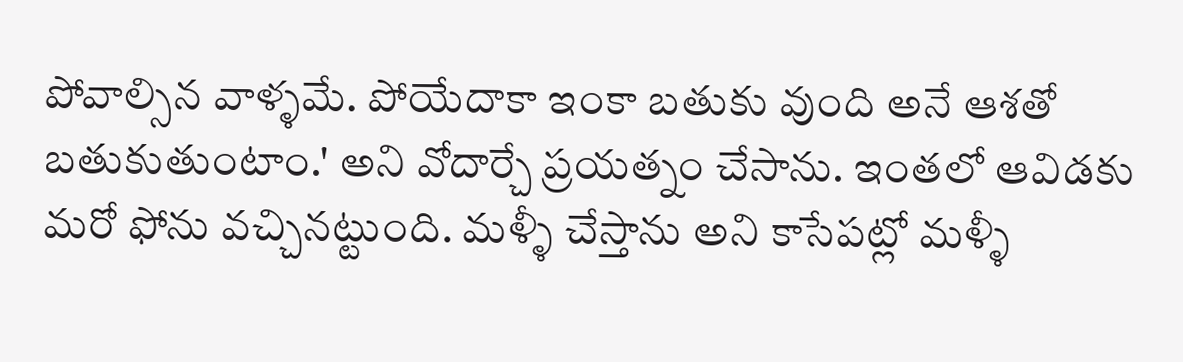పోవాల్సిన వాళ్ళమే. పోయేదాకా ఇంకా బతుకు వుంది అనే ఆశతో బతుకుతుంటాం.' అని వోదార్చే ప్రయత్నం చేసాను. ఇంతలో ఆవిడకు మరో ఫోను వచ్చినట్టుంది. మళ్ళీ చేస్తాను అని కాసేపట్లో మళ్ళీ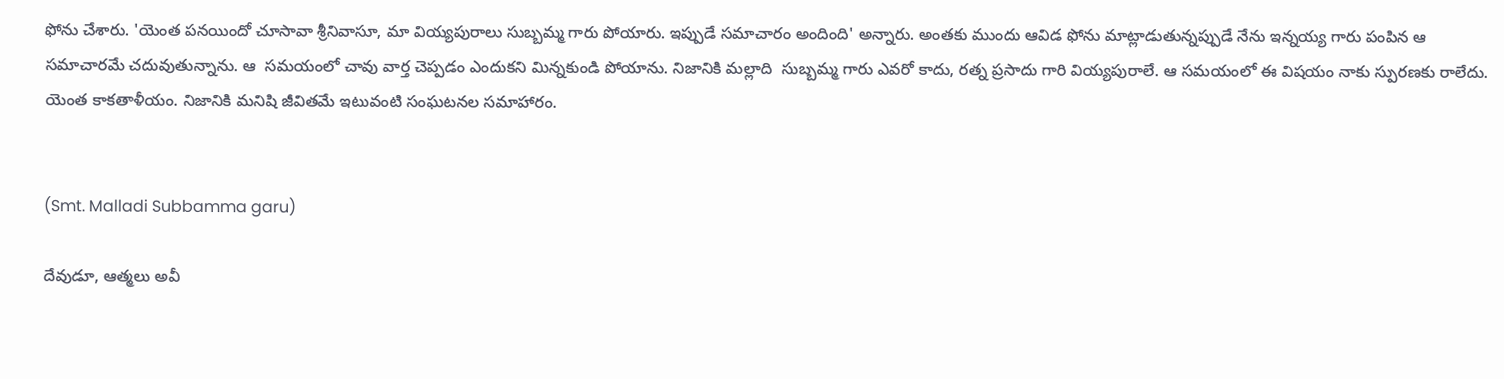ఫోను చేశారు. 'యెంత పనయిందో చూసావా శ్రీనివాసూ, మా వియ్యపురాలు సుబ్బమ్మ గారు పోయారు. ఇప్పుడే సమాచారం అందింది' అన్నారు. అంతకు ముందు ఆవిడ ఫోను మాట్లాడుతున్నప్పుడే నేను ఇన్నయ్య గారు పంపిన ఆ సమాచారమే చదువుతున్నాను. ఆ  సమయంలో చావు వార్త చెప్పడం ఎందుకని మిన్నకుండి పోయాను. నిజానికి మల్లాది  సుబ్బమ్మ గారు ఎవరో కాదు, రత్న ప్రసాదు గారి వియ్యపురాలే. ఆ సమయంలో ఈ విషయం నాకు స్పురణకు రాలేదు. యెంత కాకతాళీయం. నిజానికి మనిషి జీవితమే ఇటువంటి సంఘటనల సమాహారం.


(Smt. Malladi Subbamma garu)

దేవుడూ, ఆత్మలు అవీ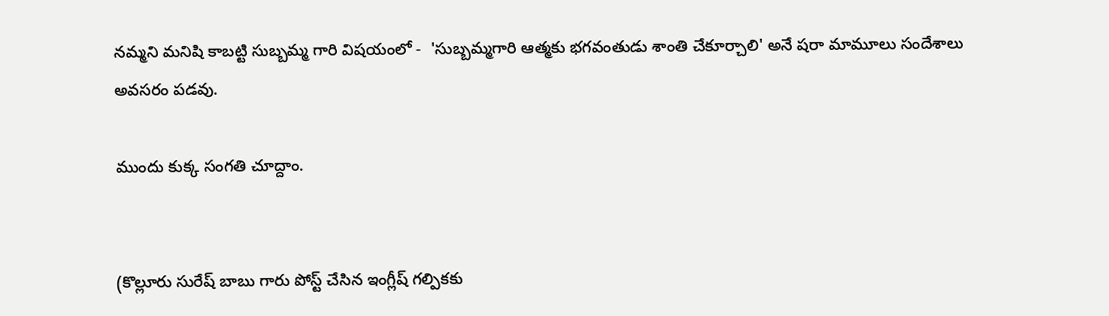నమ్మని మనిషి కాబట్టి సుబ్బమ్మ గారి విషయంలో -  'సుబ్బమ్మగారి ఆత్మకు భగవంతుడు శాంతి చేకూర్చాలి' అనే షరా మామూలు సందేశాలు అవసరం పడవు.

ముందు కుక్క సంగతి చూద్దాం.


(కొల్లూరు సురేష్ బాబు గారు పోస్ట్ చేసిన ఇంగ్లీష్ గల్పికకు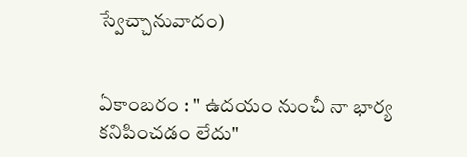స్వేచ్చానువాదం)


ఏకాంబరం : " ఉదయం నుంచీ నా భార్య కనిపించడం లేదు"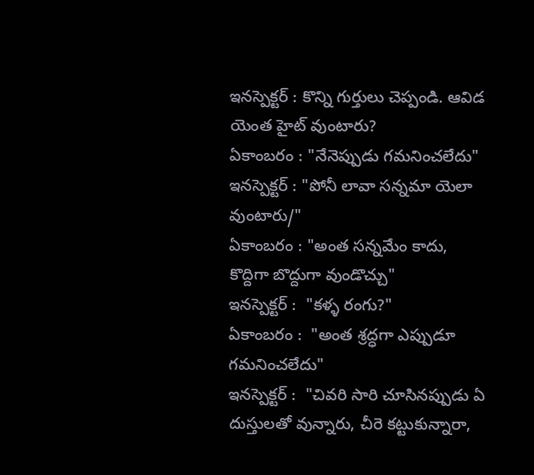ఇనస్పెక్టర్ : కొన్ని గుర్తులు చెప్పండి. ఆవిడ యెంత హైట్ వుంటారు?
ఏకాంబరం : "నేనెప్పుడు గమనించలేదు"
ఇనస్పెక్టర్ : "పోనీ లావా సన్నమా యెలా  వుంటారు/"
ఏకాంబరం : "అంత సన్నమేం కాదు, కొద్దిగా బొద్దుగా వుండొచ్చు"
ఇనస్పెక్టర్ :  "కళ్ళ రంగు?"
ఏకాంబరం :  "అంత శ్రద్ధగా ఎప్పుడూ గమనించలేదు"
ఇనస్పెక్టర్ :  "చివరి సారి చూసినప్పుడు ఏ దుస్తులతో వున్నారు, చీరె కట్టుకున్నారా,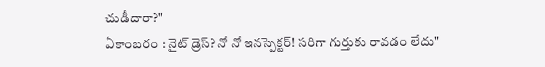చుడీదారా?"
ఏకాంబరం : నైట్ డ్రెస్? నో నో ఇనస్పెక్టర్! సరిగా గుర్తుకు రావడం లేదు"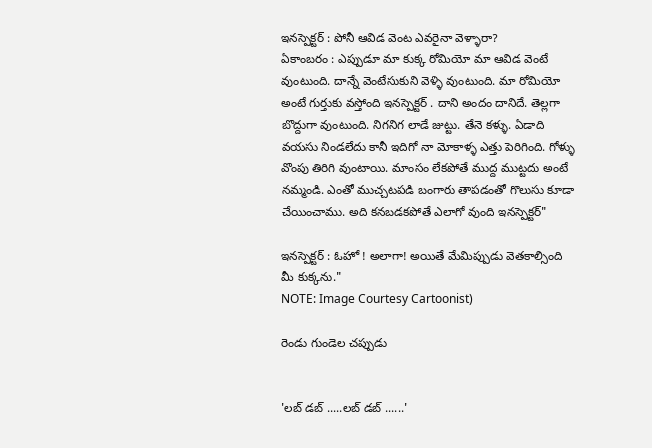ఇనస్పెక్టర్ : పోనీ ఆవిడ వెంట ఎవరైనా వెళ్ళారా?
ఏకాంబరం : ఎప్పుడూ మా కుక్క రోమియో మా ఆవిడ వెంటే వుంటుంది. దాన్నే వెంటేసుకుని వెళ్ళి వుంటుంది. మా రోమియో అంటే గుర్తుకు వస్తోంది ఇనస్పెక్టర్ . దాని అందం దానిదే. తెల్లగా బొద్దుగా వుంటుంది. నిగనిగ లాడే జుట్టు. తేనె కళ్ళు. ఏడాది వయసు నిండలేదు కానీ ఇదిగో నా మోకాళ్ళ ఎత్తు పెరిగింది. గోళ్ళు వొంపు తిరిగి వుంటాయి. మాంసం లేకపోతే ముద్ద ముట్టదు అంటే నమ్మండి. ఎంతో ముచ్చటపడి బంగారు తాపడంతో గొలుసు కూడా  చేయించాము. అది కనబడకపోతే ఎలాగో వుంది ఇనస్పెక్టర్"

ఇనస్పెక్టర్ : ఓహో ! అలాగా! అయితే మేమిప్పుడు వెతకాల్సింది మీ కుక్కను."
NOTE: Image Courtesy Cartoonist)

రెండు గుండెల చప్పుడు


'లబ్ డబ్ .....లబ్ డబ్ ......'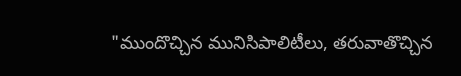"ముందొచ్చిన మునిసిపాలిటీలు, తరువాతొచ్చిన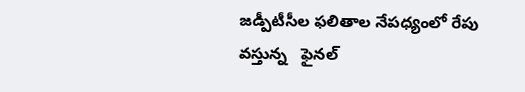జడ్పీటీసీల ఫలితాల నేపధ్యంలో రేపు వస్తున్న   ఫైనల్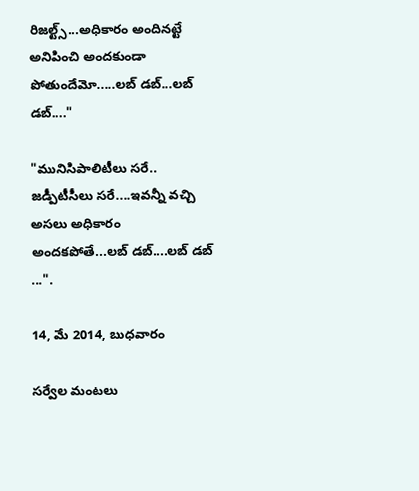రిజల్ట్స్...అధికారం అందినట్టే అనిపించి అందకుండా పోతుందేమో.....లబ్ డబ్...లబ్ డబ్...."

"మునిసిపాలిటీలు సరే.. జడ్పీటీసీలు సరే....ఇవన్నీ వచ్చి అసలు అధికారం అందకపోతే...లబ్ డబ్....లబ్ డబ్ ...".

14, మే 2014, బుధవారం

సర్వేల మంటలు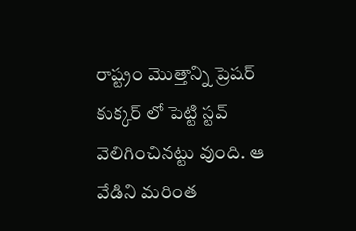రాష్ట్రం మొత్తాన్ని ప్రెషర్ కుక్కర్ లో పెట్టి స్టవ్ వెలిగించినట్టు వుంది. ఆ వేడిని మరింత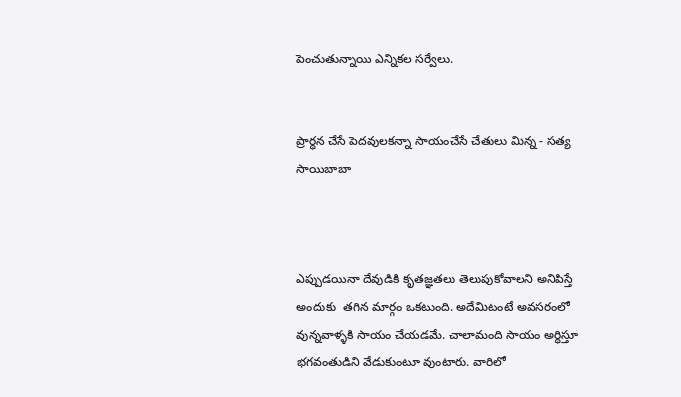పెంచుతున్నాయి ఎన్నికల సర్వేలు.


ప్రార్ధన చేసే పెదవులకన్నా సాయంచేసే చేతులు మిన్న - సత్య సాయిబాబా



ఎప్పుడయినా దేవుడికి కృతజ్ఞతలు తెలుపుకోవాలని అనిపిస్తే అందుకు  తగిన మార్గం ఒకటుంది. అదేమిటంటే అవసరంలో వున్నవాళ్ళకి సాయం చేయడమే. చాలామంది సాయం అర్ధిస్తూ భగవంతుడిని వేడుకుంటూ వుంటారు. వారిలో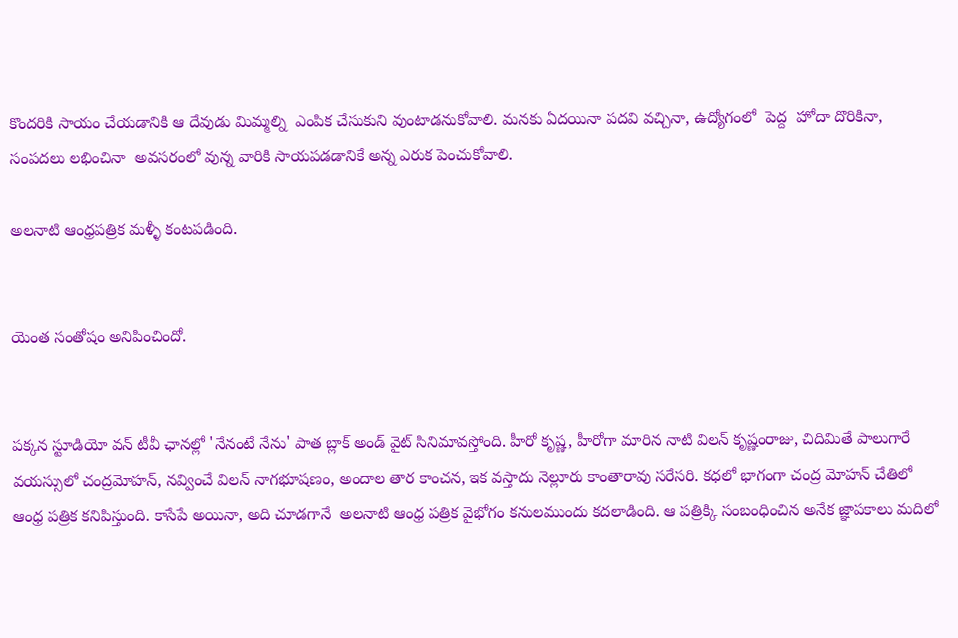కొందరికి సాయం చేయడానికి ఆ దేవుడు మిమ్మల్ని  ఎంపిక చేసుకుని వుంటాడనుకోవాలి. మనకు ఏదయినా పదవి వచ్చినా, ఉద్యోగంలో  పెద్ద  హోదా దొరికినా,  సంపదలు లభించినా  అవసరంలో వున్న వారికి సాయపడడానికే అన్న ఎరుక పెంచుకోవాలి.

అలనాటి ఆంధ్రపత్రిక మళ్ళీ కంటపడింది.


యెంత సంతోషం అనిపించిందో.


పక్కన స్టూడియో వన్ టీవీ ఛానల్లో 'నేనంటే నేను' పాత బ్లాక్ అండ్ వైట్ సినిమావస్తోంది. హీరో కృష్ణ, హీరోగా మారిన నాటి విలన్ కృష్ణంరాజు, చిదిమితే పాలుగారే వయస్సులో చంద్రమోహన్, నవ్వించే విలన్ నాగభూషణం, అందాల తార కాంచన, ఇక వస్తాదు నెల్లూరు కాంతారావు సరేసరి. కధలో భాగంగా చంద్ర మోహన్ చేతిలో ఆంధ్ర పత్రిక కనిపిస్తుంది. కాసేపే అయినా, అది చూడగానే  అలనాటి ఆంధ్ర పత్రిక వైభోగం కనులముందు కదలాడింది. ఆ పత్రిక్కి సంబంధించిన అనేక జ్ఞాపకాలు మదిలో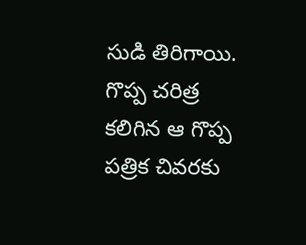సుడి తిరిగాయి. గొప్ప చరిత్ర కలిగిన ఆ గొప్ప పత్రిక చివరకు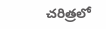చరిత్రలో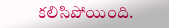కలిసిపోయింది.